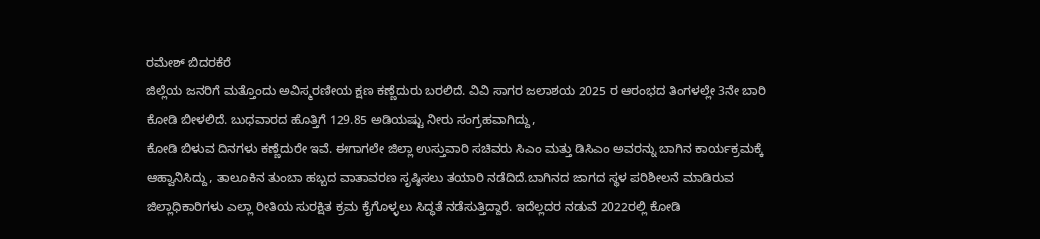ರಮೇಶ್ ಬಿದರಕೆರೆ
ಜಿಲ್ಲೆಯ ಜನರಿಗೆ ಮತ್ತೊಂದು ಅವಿಸ್ಮರಣೀಯ ಕ್ಷಣ ಕಣ್ಣೆದುರು ಬರಲಿದೆ. ವಿವಿ ಸಾಗರ ಜಲಾಶಯ 2025 ರ ಆರಂಭದ ತಿಂಗಳಲ್ಲೇ 3ನೇ ಬಾರಿ ಕೋಡಿ ಬೀಳಲಿದೆ. ಬುಧವಾರದ ಹೊತ್ತಿಗೆ 129.85 ಅಡಿಯಷ್ಟು ನೀರು ಸಂಗ್ರಹವಾಗಿದ್ದು,
ಕೋಡಿ ಬಿಳುವ ದಿನಗಳು ಕಣ್ಣೆದುರೇ ಇವೆ. ಈಗಾಗಲೇ ಜಿಲ್ಲಾ ಉಸ್ತುವಾರಿ ಸಚಿವರು ಸಿಎಂ ಮತ್ತು ಡಿಸಿಎಂ ಅವರನ್ನು ಬಾಗಿನ ಕಾರ್ಯಕ್ರಮಕ್ಕೆ ಆಹ್ವಾನಿಸಿದ್ದು, ತಾಲೂಕಿನ ತುಂಬಾ ಹಬ್ಬದ ವಾತಾವರಣ ಸೃಷ್ಠಿಸಲು ತಯಾರಿ ನಡೆದಿದೆ.ಬಾಗಿನದ ಜಾಗದ ಸ್ಥಳ ಪರಿಶೀಲನೆ ಮಾಡಿರುವ ಜಿಲ್ಲಾಧಿಕಾರಿಗಳು ಎಲ್ಲಾ ರೀತಿಯ ಸುರಕ್ಷಿತ ಕ್ರಮ ಕೈಗೊಳ್ಳಲು ಸಿದ್ಧತೆ ನಡೆಸುತ್ತಿದ್ದಾರೆ. ಇದೆಲ್ಲದರ ನಡುವೆ 2022ರಲ್ಲಿ ಕೋಡಿ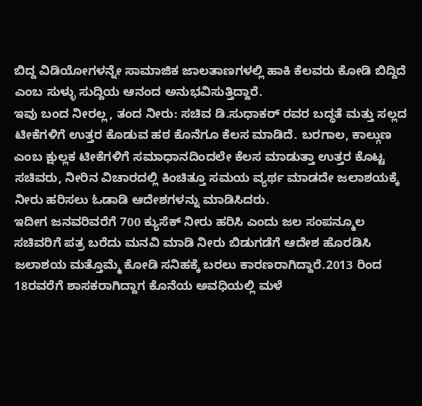ಬಿದ್ದ ವಿಡಿಯೋಗಳನ್ನೇ ಸಾಮಾಜಿಕ ಜಾಲತಾಣಗಳಲ್ಲಿ ಹಾಕಿ ಕೆಲವರು ಕೋಡಿ ಬಿದ್ದಿದೆ ಎಂಬ ಸುಳ್ಳು ಸುದ್ದಿಯ ಆನಂದ ಅನುಭವಿಸುತ್ತಿದ್ದಾರೆ.
ಇವು ಬಂದ ನೀರಲ್ಲ, ತಂದ ನೀರು: ಸಚಿವ ಡಿ.ಸುಧಾಕರ್ ರವರ ಬದ್ಧತೆ ಮತ್ತು ಸಲ್ಲದ ಟೀಕೆಗಳಿಗೆ ಉತ್ತರ ಕೊಡುವ ಹಠ ಕೊನೆಗೂ ಕೆಲಸ ಮಾಡಿದೆ. ಬರಗಾಲ, ಕಾಲ್ಗುಣ ಎಂಬ ಕ್ಷುಲ್ಲಕ ಟೀಕೆಗಳಿಗೆ ಸಮಾಧಾನದಿಂದಲೇ ಕೆಲಸ ಮಾಡುತ್ತಾ ಉತ್ತರ ಕೊಟ್ಟ ಸಚಿವರು, ನೀರಿನ ವಿಚಾರದಲ್ಲಿ ಕಿಂಚಿತ್ತೂ ಸಮಯ ವ್ಯರ್ಥ ಮಾಡದೇ ಜಲಾಶಯಕ್ಕೆ ನೀರು ಹರಿಸಲು ಓಡಾಡಿ ಆದೇಶಗಳನ್ನು ಮಾಡಿಸಿದರು.
ಇದೀಗ ಜನವರಿವರೆಗೆ 700 ಕ್ಯುಸೆಕ್ ನೀರು ಹರಿಸಿ ಎಂದು ಜಲ ಸಂಪನ್ಮೂಲ ಸಚಿವರಿಗೆ ಪತ್ರ ಬರೆದು ಮನವಿ ಮಾಡಿ ನೀರು ಬಿಡುಗಡೆಗೆ ಆದೇಶ ಹೊರಡಿಸಿ ಜಲಾಶಯ ಮತ್ತೊಮ್ಮೆ ಕೋಡಿ ಸನಿಹಕ್ಕೆ ಬರಲು ಕಾರಣರಾಗಿದ್ದಾರೆ.2013 ರಿಂದ 18ರವರೆಗೆ ಶಾಸಕರಾಗಿದ್ದಾಗ ಕೊನೆಯ ಅವಧಿಯಲ್ಲಿ ಮಳೆ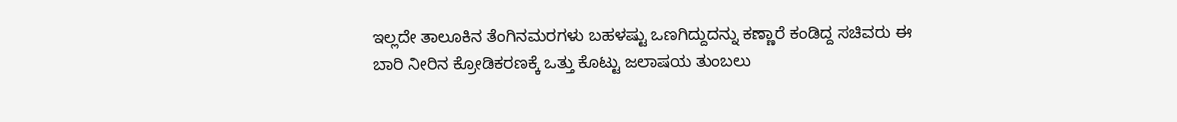ಇಲ್ಲದೇ ತಾಲೂಕಿನ ತೆಂಗಿನಮರಗಳು ಬಹಳಷ್ಟು ಒಣಗಿದ್ದುದನ್ನು ಕಣ್ಣಾರೆ ಕಂಡಿದ್ದ ಸಚಿವರು ಈ ಬಾರಿ ನೀರಿನ ಕ್ರೋಡಿಕರಣಕ್ಕೆ ಒತ್ತು ಕೊಟ್ಟು ಜಲಾಷಯ ತುಂಬಲು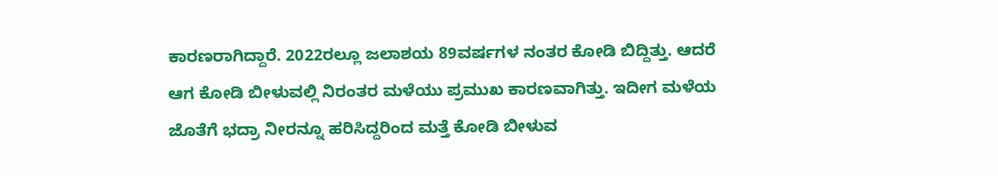ಕಾರಣರಾಗಿದ್ದಾರೆ. 2022ರಲ್ಲೂ ಜಲಾಶಯ 89ವರ್ಷಗಳ ನಂತರ ಕೋಡಿ ಬಿದ್ದಿತ್ತು. ಆದರೆ ಆಗ ಕೋಡಿ ಬೀಳುವಲ್ಲಿ ನಿರಂತರ ಮಳೆಯು ಪ್ರಮುಖ ಕಾರಣವಾಗಿತ್ತು. ಇದೀಗ ಮಳೆಯ ಜೊತೆಗೆ ಭದ್ರಾ ನೀರನ್ನೂ ಹರಿಸಿದ್ದರಿಂದ ಮತ್ತೆ ಕೋಡಿ ಬೀಳುವ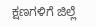ಕ್ಷಣಗಳಿಗೆ ಜಿಲ್ಲೆ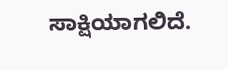ಸಾಕ್ಷಿಯಾಗಲಿದೆ.